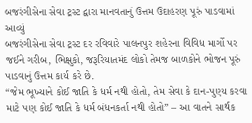બજરંગીસેના સેવા ટ્રસ્ટ દ્વારા માનવતાનું ઉત્તમ ઉદાહરણ પૂરું પાડવામાં આવ્યું
બજરંગીસેના સેવા ટ્રસ્ટ દર રવિવારે પાલનપુર શહેરના વિવિધ માર્ગો પર જઈને ગરીબ, ભિક્ષુકો, જરૂરિયાતમંદ લોકો તેમજ બાળકોને ભોજન પૂરું પાડવાનું ઉત્તમ કાર્ય કરે છે.
“જેમ ભૂખ્યાને કોઈ જાતિ કે ધર્મ નથી હોતો, તેમ સેવા કે દાન-પુણ્ય કરવા માટે પણ કોઈ જાતિ કે ધર્મ બંધનકર્તા નથી હોતો” – આ વાતને સાર્થક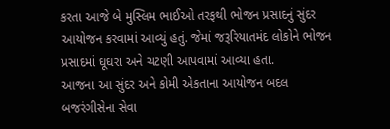કરતા આજે બે મુસ્લિમ ભાઈઓ તરફથી ભોજન પ્રસાદનું સુંદર આયોજન કરવામાં આવ્યું હતું. જેમાં જરૂરિયાતમંદ લોકોને ભોજન પ્રસાદમાં ઘૂઘરા અને ચટણી આપવામાં આવ્યા હતા.
આજના આ સુંદર અને કોમી એકતાના આયોજન બદલ બજરંગીસેના સેવા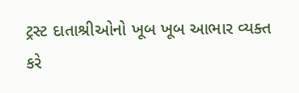ટ્રસ્ટ દાતાશ્રીઓનો ખૂબ ખૂબ આભાર વ્યક્ત કરે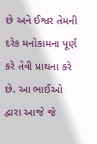છે અને ઈશ્વર તેમની દરેક મનોકામના પૂર્ણ કરે તેવી પ્રાથના કરે છે. આ ભાઈઓ દ્વારા આજે જે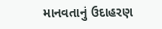માનવતાનું ઉદાહરણ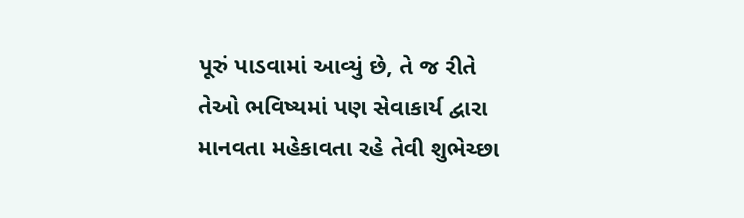પૂરું પાડવામાં આવ્યું છે, તે જ રીતે તેઓ ભવિષ્યમાં પણ સેવાકાર્ય દ્વારા માનવતા મહેકાવતા રહે તેવી શુભેચ્છા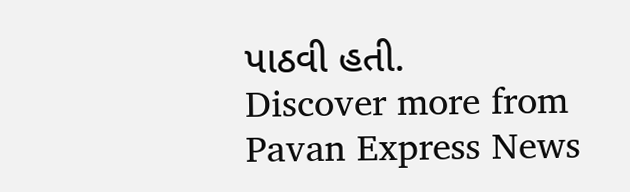પાઠવી હતી.
Discover more from Pavan Express News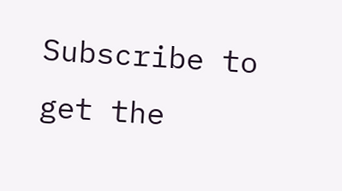Subscribe to get the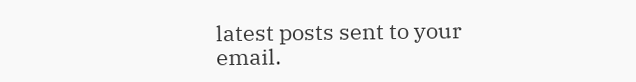latest posts sent to your email.